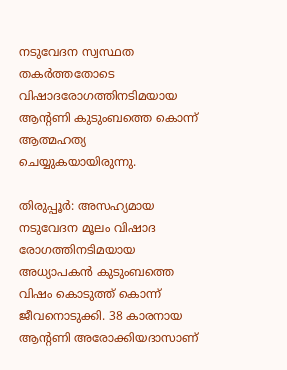നടുവേദന സ്വസ്ഥത തകർത്തതോടെ വിഷാദരോഗത്തിനടിമയായ ആന്‍റണി കുടുംബത്തെ കൊന്ന് ആത്മഹത്യ ചെയ്യുകയായിരുന്നു.

തിരുപ്പൂര്‍: അസഹ്യമായ നടുവേദന മൂലം വിഷാദ രോഗത്തിനടിമയായ അധ്യാപകൻ കുടുംബത്തെ വിഷം കൊടുത്ത് കൊന്ന് ജീവനൊടുക്കി. 38 കാരനായ ആന്‍റണി അരോക്കിയദാസാണ്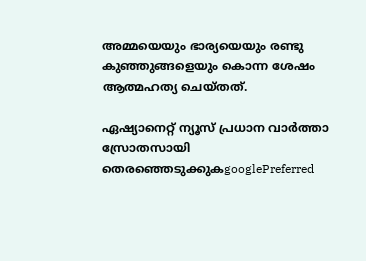അമ്മയെയും ഭാര്യയെയും രണ്ടു കുഞ്ഞുങ്ങളെയും കൊന്ന ശേഷം ആത്മഹത്യ ചെയ്തത്.

ഏഷ്യാനെറ്റ് ന്യൂസ് പ്രധാന വാർത്താ സ്രോതസായി തെരഞ്ഞെടുക്കുകgooglePreferred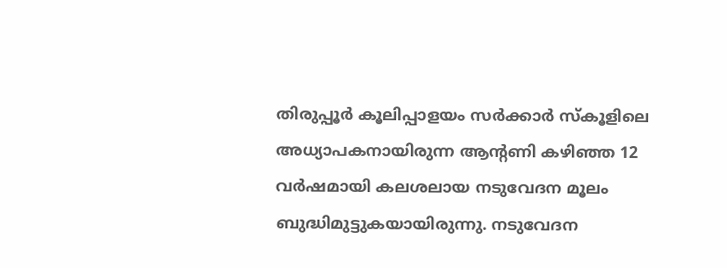തിരുപ്പൂർ കൂലിപ്പാളയം സർക്കാർ സ്കൂളിലെ അധ്യാപകനായിരുന്ന ആന്‍റണി കഴിഞ്ഞ 12 വർഷമായി കലശലായ നടുവേദന മൂലം ബുദ്ധിമുട്ടുകയായിരുന്നു. നടുവേദന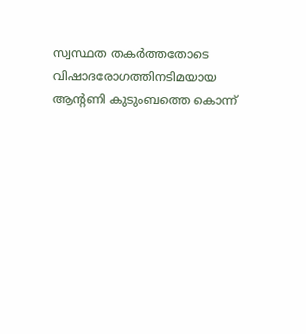സ്വസ്ഥത തകർത്തതോടെ വിഷാദരോഗത്തിനടിമയായ ആന്‍റണി കുടുംബത്തെ കൊന്ന്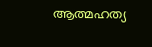ആത്മഹത്യ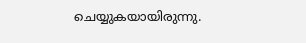ചെയ്യുകയായിരുന്നു.